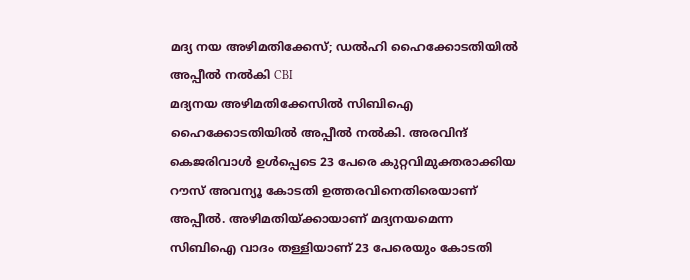മദ്യ നയ അഴിമതിക്കേസ്; ഡൽഹി ഹൈക്കോടതിയിൽ അപ്പീൽ നൽകി CBI
മദ്യനയ അഴിമതിക്കേസിൽ സിബിഐ ഹൈക്കോടതിയിൽ അപ്പീൽ നൽകി. അരവിന്ദ് കെജരിവാൾ ഉൾപ്പെടെ 23 പേരെ കുറ്റവിമുക്തരാക്കിയ റൗസ് അവന്യൂ കോടതി ഉത്തരവിനെതിരെയാണ് അപ്പീൽ. അഴിമതിയ്ക്കായാണ് മദ്യനയമെന്ന സിബിഐ വാദം തള്ളിയാണ് 23 പേരെയും കോടതി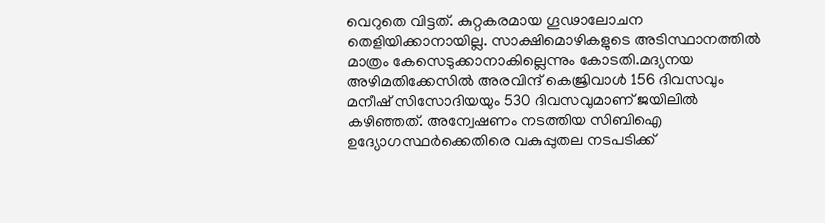വെറുതെ വിട്ടത്. കുറ്റകരമായ ഗൂഢാലോചന തെളിയിക്കാനായില്ല. സാക്ഷിമൊഴികളുടെ അടിസ്ഥാനത്തിൽ മാത്രം കേസെടുക്കാനാകില്ലെന്നും കോടതി.മദ്യനയ അഴിമതിക്കേസിൽ അരവിന്ദ് കെജ്രിവാൾ 156 ദിവസവും മനീഷ് സിസോദിയയും 530 ദിവസവുമാണ് ജയിലിൽ കഴിഞ്ഞത്. അന്വേഷണം നടത്തിയ സിബിഐ ഉദ്യോഗസ്ഥർക്കെതിരെ വകുപ്പുതല നടപടിക്ക്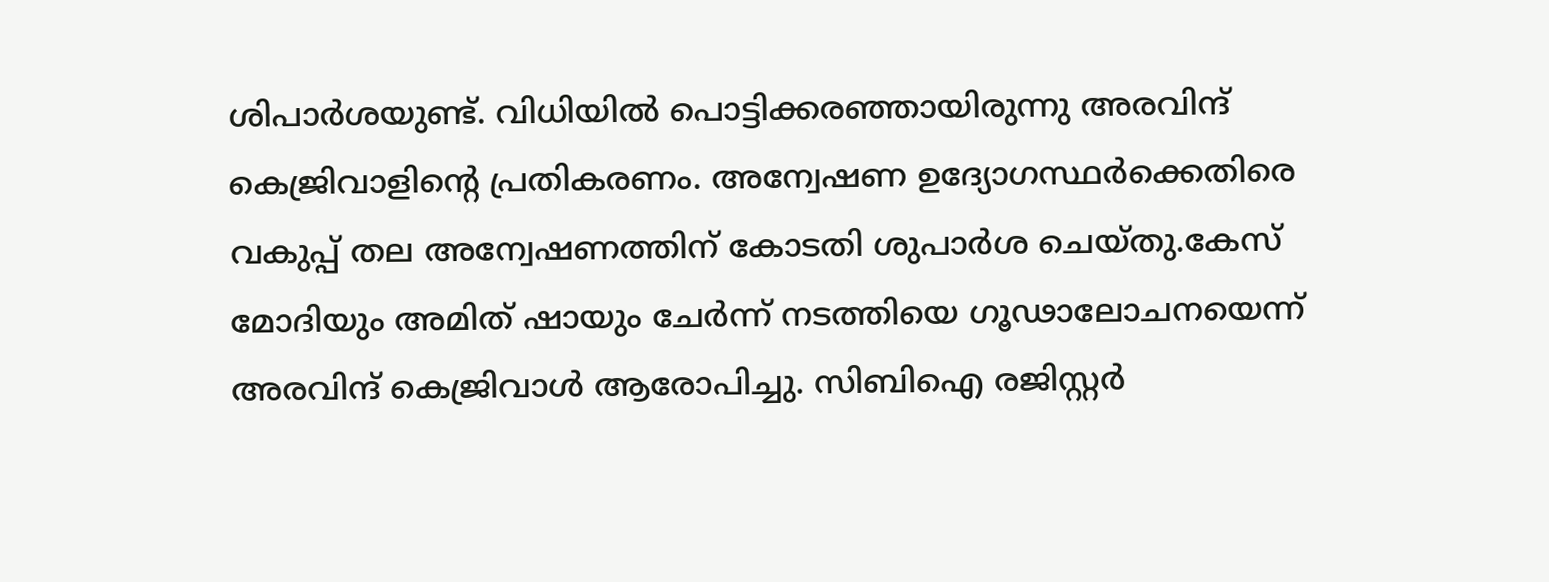ശിപാർശയുണ്ട്. വിധിയിൽ പൊട്ടിക്കരഞ്ഞായിരുന്നു അരവിന്ദ് കെജ്രിവാളിന്റെ പ്രതികരണം. അന്വേഷണ ഉദ്യോഗസ്ഥർക്കെതിരെ വകുപ്പ് തല അന്വേഷണത്തിന് കോടതി ശുപാർശ ചെയ്തു.കേസ് മോദിയും അമിത് ഷായും ചേർന്ന് നടത്തിയെ ഗൂഢാലോചനയെന്ന് അരവിന്ദ് കെജ്രിവാൾ ആരോപിച്ചു. സിബിഐ രജിസ്റ്റർ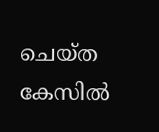ചെയ്ത കേസിൽ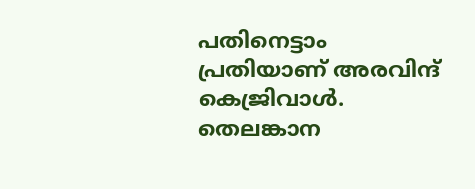പതിനെട്ടാം പ്രതിയാണ് അരവിന്ദ് കെജ്രിവാൾ. തെലങ്കാന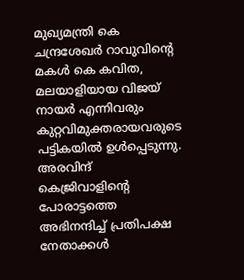മുഖ്യമന്ത്രി കെ ചന്ദ്രശേഖർ റാവുവിന്റെ മകൾ കെ കവിത, മലയാളിയായ വിജയ് നായർ എന്നിവരും കുറ്റവിമുക്തരായവരുടെ പട്ടികയിൽ ഉൾപ്പെടുന്നു. അരവിന്ദ് കെജ്രിവാളിന്റെ പോരാട്ടത്തെ അഭിനന്ദിച്ച് പ്രതിപക്ഷ നേതാക്കൾ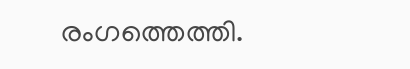രംഗത്തെത്തി.